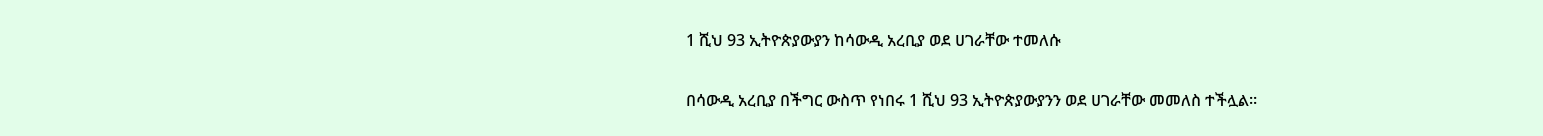1 ሺህ 93 ኢትዮጵያውያን ከሳውዲ አረቢያ ወደ ሀገራቸው ተመለሱ

በሳውዲ አረቢያ በችግር ውስጥ የነበሩ 1 ሺህ 93 ኢትዮጵያውያንን ወደ ሀገራቸው መመለስ ተችሏል።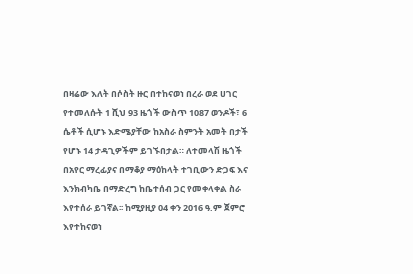በዛሬው እለት በሶስት ዙር በተከናወነ በረራ ወደ ሀገር የተመለሱት 1 ሺህ 93 ዜጎች ውስጥ 1087 ወንዶች፣ 6 ሴቶች ሲሆኑ እድሜያቸው ከአስራ ስምንት አመት በታች የሆኑ 14 ታዳጊዎችም ይገኙበታል። ለተመላሽ ዜጎች በአየር ማረፊያና በማቆያ ማዕከላት ተገቢውን ድጋፍ እና እንክብካቤ በማድረግ ከቤተሰብ ጋር የመቀላቀል ስራ እየተሰራ ይገኛል፡፡ ከሚያዚያ 04 ቀን 2016 ዓ.ም ጀምሮ እየተከናወነ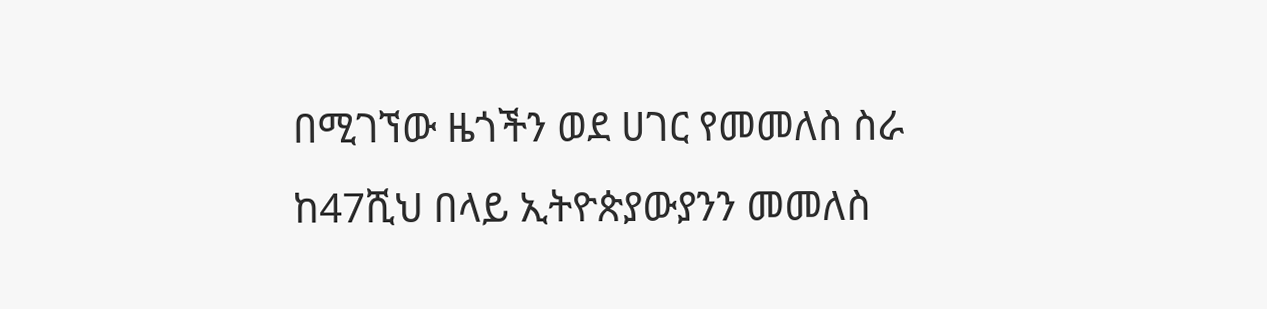በሚገኘው ዜጎችን ወደ ሀገር የመመለስ ስራ ከ47ሺህ በላይ ኢትዮጵያውያንን መመለስ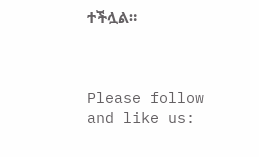ተችሏል።



Please follow and like us: